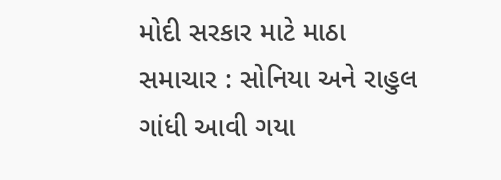મોદી સરકાર માટે માઠા સમાચાર : સોનિયા અને રાહુલ ગાંધી આવી ગયા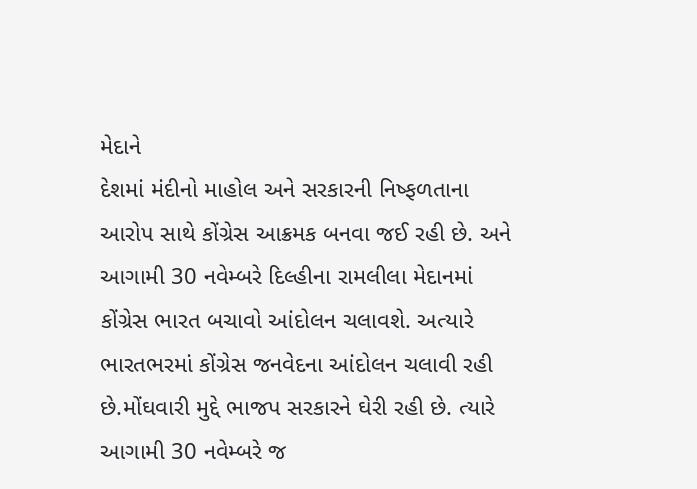મેદાને
દેશમાં મંદીનો માહોલ અને સરકારની નિષ્ફળતાના આરોપ સાથે કોંગ્રેસ આક્રમક બનવા જઈ રહી છે. અને આગામી 30 નવેમ્બરે દિલ્હીના રામલીલા મેદાનમાં કોંગ્રેસ ભારત બચાવો આંદોલન ચલાવશે. અત્યારે ભારતભરમાં કોંગ્રેસ જનવેદના આંદોલન ચલાવી રહી છે.મોંઘવારી મુદ્દે ભાજપ સરકારને ઘેરી રહી છે. ત્યારે આગામી 30 નવેમ્બરે જ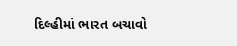દિલ્હીમાં ભારત બચાવો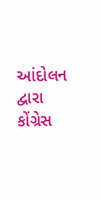આંદોલન દ્વારા કોંગ્રેસ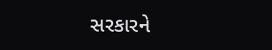સરકારને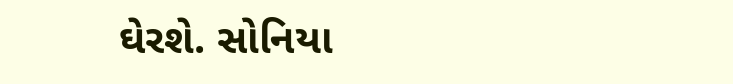ઘેરશે. સોનિયા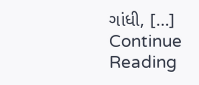ગાંધી, […]
Continue Reading